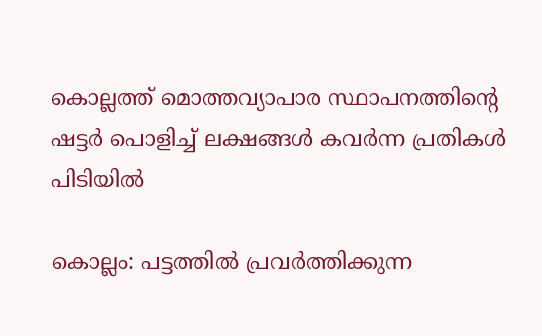കൊല്ലത്ത് മൊത്തവ്യാപാര സ്ഥാപനത്തിന്റെ ഷട്ടർ പൊളിച്ച് ലക്ഷങ്ങൾ കവർന്ന പ്രതികൾ പിടിയിൽ

കൊല്ലം: പട്ടത്തിൽ പ്രവർത്തിക്കുന്ന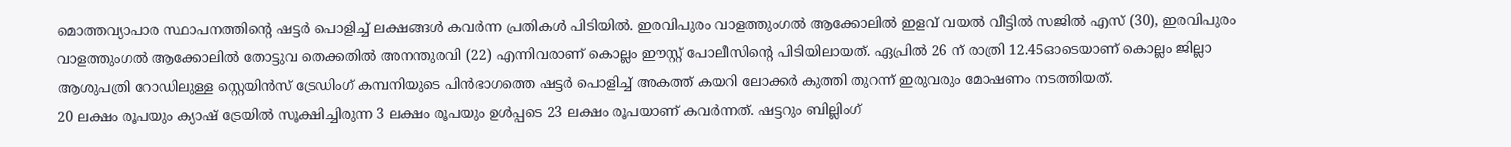മൊത്തവ്യാപാര സ്ഥാപനത്തിന്റെ ഷട്ടർ പൊളിച്ച് ലക്ഷങ്ങൾ കവർന്ന പ്രതികൾ പിടിയിൽ. ഇരവിപുരം വാളത്തുംഗൽ ആക്കോലിൽ ഇളവ് വയൽ വീട്ടിൽ സജിൽ എസ് (30), ഇരവിപുരം വാളത്തുംഗൽ ആക്കോലിൽ തോട്ടുവ തെക്കതിൽ അനന്തുരവി (22) എന്നിവരാണ് കൊല്ലം ഈസ്റ്റ് പോലീസിന്റെ പിടിയിലായത്. ഏപ്രിൽ 26 ന് രാത്രി 12.45ഓടെയാണ് കൊല്ലം ജില്ലാ ആശുപത്രി റോഡിലുള്ള സ്റ്റെയിൻസ് ട്രേഡിംഗ് കമ്പനിയുടെ പിൻഭാഗത്തെ ഷട്ടർ പൊളിച്ച് അകത്ത് കയറി ലോക്കർ കുത്തി തുറന്ന് ഇരുവരും മോഷണം നടത്തിയത്.
20 ലക്ഷം രൂപയും ക്യാഷ് ട്രേയിൽ സൂക്ഷിച്ചിരുന്ന 3 ലക്ഷം രൂപയും ഉൾപ്പടെ 23 ലക്ഷം രൂപയാണ് കവർന്നത്. ഷട്ടറും ബില്ലിംഗ്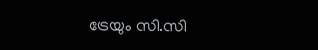ട്രേയും സി.സി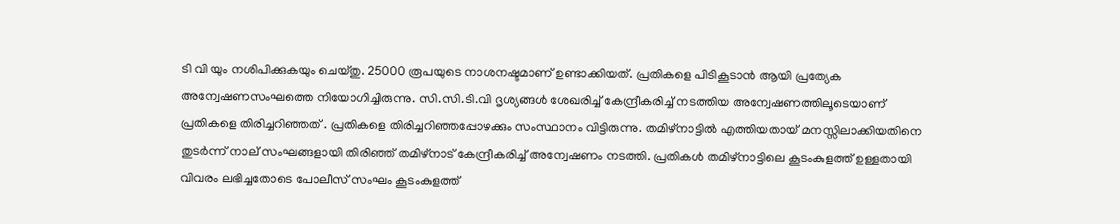ടി വി യും നശിപിക്കുകയും ചെയ്തു. 25000 രൂപയുടെ നാശനഷ്ടമാണ് ഉണ്ടാക്കിയത്. പ്രതികളെ പിടികൂടാൻ ആയി പ്രത്യേക അന്വേഷണസംഘത്തെ നിയോഗിച്ചിരുന്നു. സി.സി.ടി.വി ദൃശ്യങ്ങൾ ശേഖരിച്ച് കേന്ദ്രീകരിച്ച് നടത്തിയ അന്വേഷണത്തിലൂടെയാണ് പ്രതികളെ തിരിച്ചറിഞ്ഞത് . പ്രതികളെ തിരിച്ചറിഞ്ഞപ്പോഴക്കും സംസ്ഥാനം വിട്ടിരുന്നു. തമിഴ്‌നാട്ടിൽ എത്തിയതായ് മനസ്സിലാക്കിയതിനെ തുടർന്ന് നാല് സംഘങ്ങളായി തിരിഞ്ഞ് തമിഴ്‌നാട് കേന്ദ്രീകരിച്ച് അന്വേഷണം നടത്തി. പ്രതികൾ തമിഴ്‌നാട്ടിലെ കൂടംകുളത്ത് ഉള്ളതായി വിവരം ലഭിച്ചതോടെ പോലീസ് സംഘം കൂടംകുളത്ത്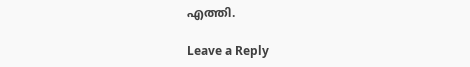എത്തി.

Leave a Reply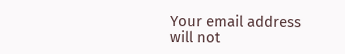Your email address will not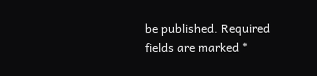be published. Required fields are marked *